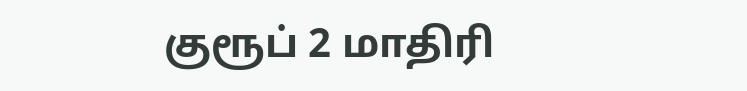குரூப் 2 மாதிரி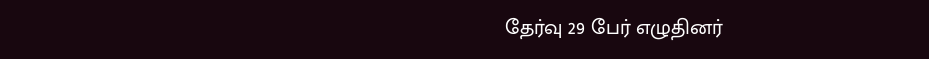தேர்வு 29 பேர் எழுதினர்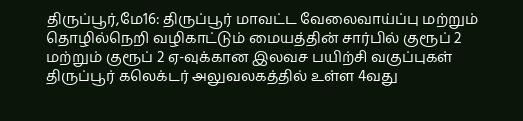திருப்பூர்,மே16: திருப்பூர் மாவட்ட வேலைவாய்ப்பு மற்றும் தொழில்நெறி வழிகாட்டும் மையத்தின் சார்பில் குரூப் 2 மற்றும் குரூப் 2 ஏ-வுக்கான இலவச பயிற்சி வகுப்புகள் திருப்பூர் கலெக்டர் அலுவலகத்தில் உள்ள 4வது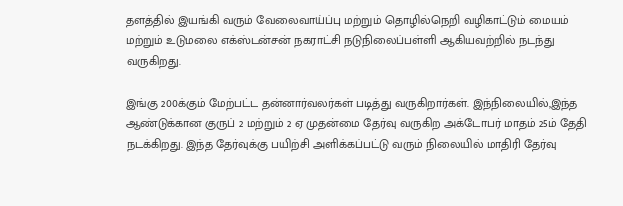தளத்தில் இயங்கி வரும் வேலைவாய்ப்பு மற்றும் தொழில்நெறி வழிகாட்டும் மையம் மற்றும் உடுமலை எக்ஸ்டன்சன் நகராட்சி நடுநிலைப்பள்ளி ஆகியவற்றில் நடந்து வருகிறது.

இங்கு 200க்கும் மேற்பட்ட தன்னார்வலர்கள் படித்து வருகிறார்கள். இந்நிலையில்,இந்த ஆண்டுக்கான குருப் 2 மற்றும் 2 ஏ முதன்மை தேர்வு வருகிற அக்டோபர் மாதம் 25ம் தேதி நடக்கிறது. இந்த தேர்வுக்கு பயிற்சி அளிக்கப்பட்டு வரும் நிலையில் மாதிரி தேர்வு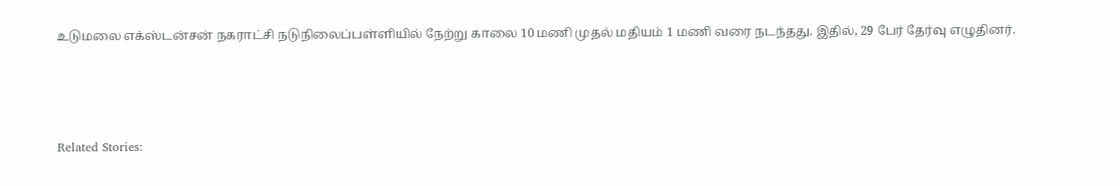உடுமலை எக்ஸ்டன்சன் நகராட்சி நடுநிலைப்பள்ளியில் நேற்று காலை 10 மணி முதல் மதியம் 1 மணி வரை நடந்தது. இதில், 29 பேர் தேர்வு எழுதினர்.



Related Stories: